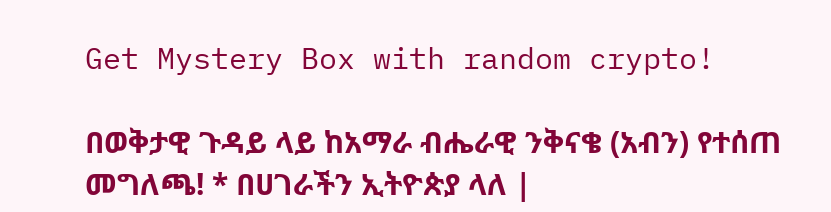Get Mystery Box with random crypto!

በወቅታዊ ጉዳይ ላይ ከአማራ ብሔራዊ ንቅናቄ (አብን) የተሰጠ መግለጫ! * በሀገራችን ኢትዮጵያ ላለ |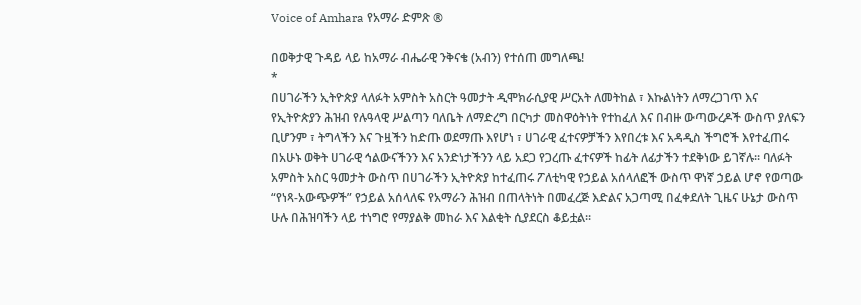Voice of Amhara የአማራ ድምጽ ®

በወቅታዊ ጉዳይ ላይ ከአማራ ብሔራዊ ንቅናቄ (አብን) የተሰጠ መግለጫ!
*
በሀገራችን ኢትዮጵያ ላለፉት አምስት አስርት ዓመታት ዲሞክራሲያዊ ሥርአት ለመትከል ፣ እኩልነትን ለማረጋገጥ እና የኢትዮጵያን ሕዝብ የሉዓላዊ ሥልጣን ባለቤት ለማድረግ በርካታ መስዋዕትነት የተከፈለ እና በብዙ ውጣውረዶች ውስጥ ያለፍን ቢሆንም ፣ ትግላችን እና ጉዟችን ከድጡ ወደማጡ እየሆነ ፣ ሀገራዊ ፈተናዎቻችን እየበረቱ እና አዳዲስ ችግሮች እየተፈጠሩ በአሁኑ ወቅት ሀገራዊ ኅልውናችንን እና አንድነታችንን ላይ አደጋ የጋረጡ ፈተናዎች ከፊት ለፊታችን ተደቅነው ይገኛሉ፡፡ ባለፉት አምስት አስር ዓመታት ውስጥ በሀገራችን ኢትዮጵያ ከተፈጠሩ ፖለቲካዊ የኃይል አሰላለፎች ውስጥ ዋነኛ ኃይል ሆኖ የወጣው “የነጻ-አውጭዎች” የኃይል አሰላለፍ የአማራን ሕዝብ በጠላትነት በመፈረጅ እድልና አጋጣሚ በፈቀደለት ጊዜና ሁኔታ ውስጥ ሁሉ በሕዝባችን ላይ ተነግሮ የማያልቅ መከራ እና እልቂት ሲያደርስ ቆይቷል፡፡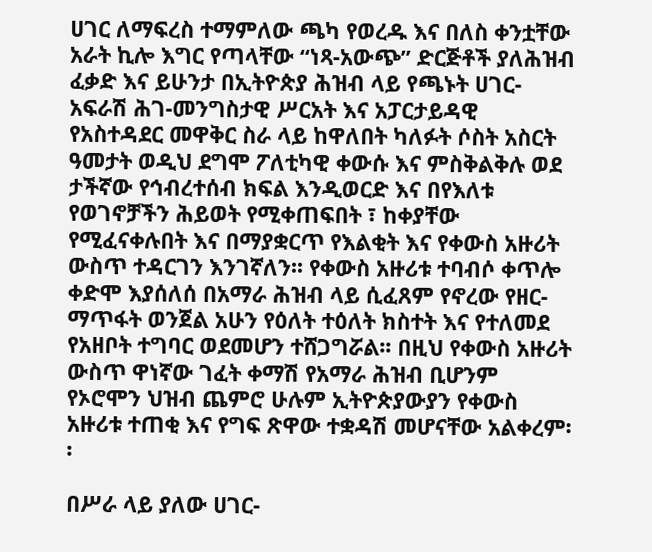ሀገር ለማፍረስ ተማምለው ጫካ የወረዱ እና በለስ ቀንቷቸው አራት ኪሎ እግር የጣላቸው “ነጻ-አውጭ” ድርጅቶች ያለሕዝብ ፈቃድ እና ይሁንታ በኢትዮጵያ ሕዝብ ላይ የጫኑት ሀገር-አፍራሽ ሕገ-መንግስታዊ ሥርአት እና አፓርታይዳዊ የአስተዳደር መዋቅር ስራ ላይ ከዋለበት ካለፉት ሶስት አስርት ዓመታት ወዲህ ደግሞ ፖለቲካዊ ቀውሱ እና ምስቅልቅሉ ወደ ታችኛው የኅብረተሰብ ክፍል እንዲወርድ እና በየእለቱ የወገኖቻችን ሕይወት የሚቀጠፍበት ፣ ከቀያቸው የሚፈናቀሉበት እና በማያቋርጥ የእልቂት እና የቀውስ አዙሪት ውስጥ ተዳርገን እንገኛለን፡፡ የቀውስ አዙሪቱ ተባብሶ ቀጥሎ ቀድሞ እያሰለሰ በአማራ ሕዝብ ላይ ሲፈጸም የኖረው የዘር-ማጥፋት ወንጀል አሁን የዕለት ተዕለት ክስተት እና የተለመደ የአዘቦት ተግባር ወደመሆን ተሸጋግሯል፡፡ በዚህ የቀውስ አዙሪት ውስጥ ዋነኛው ገፈት ቀማሽ የአማራ ሕዝብ ቢሆንም የኦሮሞን ህዝብ ጨምሮ ሁሉም ኢትዮጵያውያን የቀውስ አዙሪቱ ተጠቂ እና የግፍ ጽዋው ተቋዳሽ መሆናቸው አልቀረም፡፡

በሥራ ላይ ያለው ሀገር-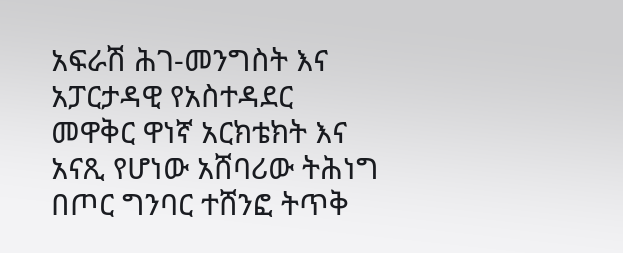አፍራሽ ሕገ-መንግስት እና አፓርታዳዊ የአስተዳደር መዋቅር ዋነኛ አርክቴክት እና አናጺ የሆነው አሸባሪው ትሕነግ በጦር ግንባር ተሸንፎ ትጥቅ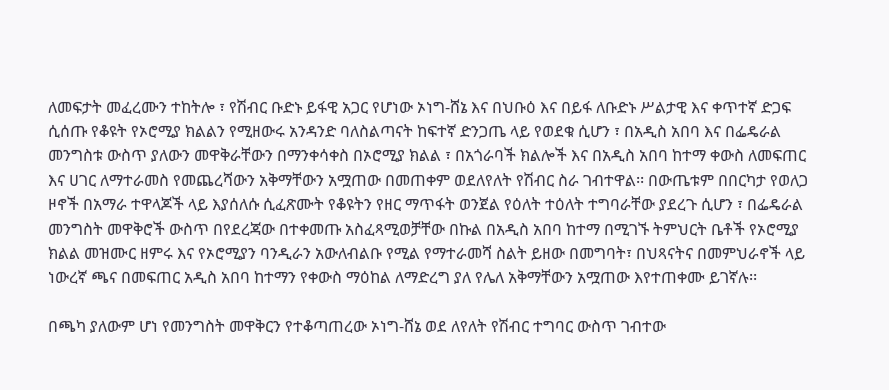ለመፍታት መፈረሙን ተከትሎ ፣ የሽብር ቡድኑ ይፋዊ አጋር የሆነው ኦነግ-ሸኔ እና በህቡዕ እና በይፋ ለቡድኑ ሥልታዊ እና ቀጥተኛ ድጋፍ ሲሰጡ የቆዩት የኦሮሚያ ክልልን የሚዘውሩ አንዳንድ ባለስልጣናት ከፍተኛ ድንጋጤ ላይ የወደቁ ሲሆን ፣ በአዲስ አበባ እና በፌዴራል መንግስቱ ውስጥ ያለውን መዋቅራቸውን በማንቀሳቀስ በኦሮሚያ ክልል ፣ በአጎራባች ክልሎች እና በአዲስ አበባ ከተማ ቀውስ ለመፍጠር እና ሀገር ለማተራመስ የመጨረሻውን አቅማቸውን አሟጠው በመጠቀም ወደለየለት የሽብር ስራ ገብተዋል፡፡ በውጤቱም በበርካታ የወለጋ ዞኖች በአማራ ተዋላጆች ላይ እያሰለሱ ሲፈጽሙት የቆዩትን የዘር ማጥፋት ወንጀል የዕለት ተዕለት ተግባራቸው ያደረጉ ሲሆን ፣ በፌዴራል መንግስት መዋቅሮች ውስጥ በየደረጃው በተቀመጡ አስፈጻሚወቻቸው በኩል በአዲስ አበባ ከተማ በሚገኙ ትምህርት ቤቶች የኦሮሚያ ክልል መዝሙር ዘምሩ እና የኦሮሚያን ባንዲራን አውለብልቡ የሚል የማተራመሻ ስልት ይዘው በመግባት፣ በህጻናትና በመምህራኖች ላይ ነውረኛ ጫና በመፍጠር አዲስ አበባ ከተማን የቀውስ ማዕከል ለማድረግ ያለ የሌለ አቅማቸውን አሟጠው እየተጠቀሙ ይገኛሉ፡፡

በጫካ ያለውም ሆነ የመንግስት መዋቅርን የተቆጣጠረው ኦነግ-ሸኔ ወደ ለየለት የሽብር ተግባር ውስጥ ገብተው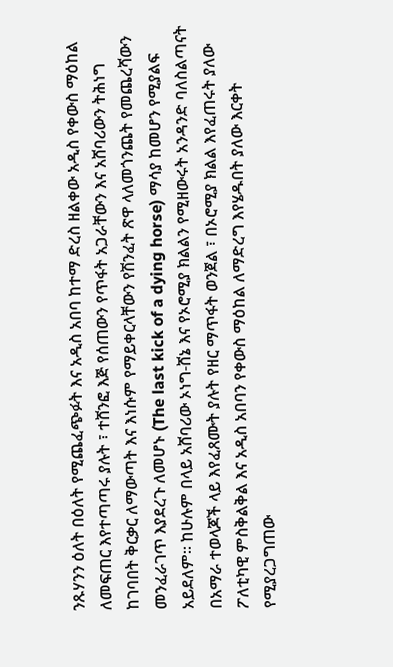ንጹሃንን ዕለት በዕለት የሚጨፈጭፉት እና አዲስ አበባ ከተማ ድረስ ዘልቀው አዲስ የቀውስ ማዕከል ለመፍጠር እየተጣጣሩ ያሉት ፣ ተሸንፎ እጅ የሰጠውን የጥፋት አጋራቸውን እና አሸባሪውን ትሕነግ ከገባበት ቅርቃር ለማውጣት እና እነሱም የማይቀርላቸውን የሽንፈት ጽዋ ላለመጎንጨት የመጨረሻውን መንፈራገጥ እያደረጉ ለመሆኑ (The last kick of a dying horse) ማሳያ ከመሆን የሚያልፍ አይደለም፡፡ ከሁሉም በላይ አሸባሪው ኦነግ-ሸኔ እና የኦሮሚያ ክልልን የሚዘውሩት አንዳንድ ባለስልጣናት በአማራ ተወላጆች ላይ እየፈጸሙት ያሉት የዘር ማጥፋት ወንጀል ፣ በኦሮሚያ ክልል እየፈጠሩት ያለው ፖለቲካዊ ምስቅልቅል እና አዲስ አበባን የቀውስ ማዕከል ለማድረግ እየሄዱበት ያለው እርቀት የሚያረጋግጠው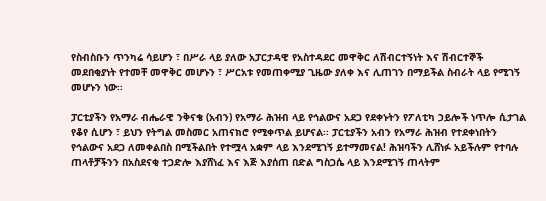የስብስቡን ጥንካሬ ሳይሆን ፣ በሥራ ላይ ያለው አፓርታዳዊ የአስተዳደር መዋቅር ለሽብርተኝነት እና ሽብርተኞች መደበቂያነት የተመቸ መዋቅር መሆኑን ፣ ሥርአቱ የመጠቀሚያ ጊዜው ያለቀ እና ሊጠገን በማይችል ስብራት ላይ የሚገኝ መሆኑን ነው፡፡

ፓርቲያችን የአማራ ብሔራዊ ንቅናቄ (አብን) የአማራ ሕዝብ ላይ የኅልውና አደጋ የደቀኑትን የፖለቲካ ኃይሎች ነጥሎ ሲታገል የቆየ ሲሆን ፣ ይህን የትግል መስመር አጠናክሮ የሚቀጥል ይሆናል፡፡ ፓርቲያችን አብን የአማራ ሕዝብ የተደቀነበትን የኅልውና አደጋ ለመቀልበስ በሚችልበት የተሟላ አቋም ላይ እንደሚገኝ ይተማመናል! ሕዝባችን ሊሸነፉ አይችሉም የተባሉ ጠላቶቻችንን በአስደናቂ ተጋድሎ እያሸነፈ እና እጅ እያሰጠ በድል ግስጋሴ ላይ እንደሚገኝ ጠላትም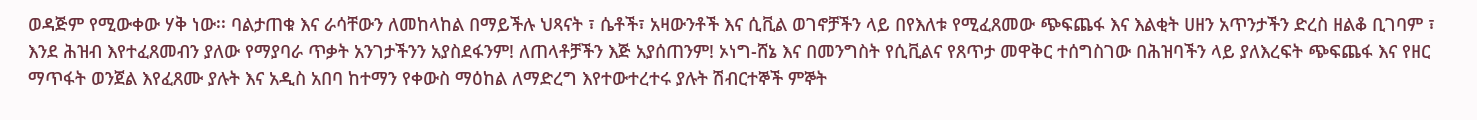ወዳጅም የሚውቀው ሃቅ ነው፡፡ ባልታጠቁ እና ራሳቸውን ለመከላከል በማይችሉ ህጻናት ፣ ሴቶች፣ አዛውንቶች እና ሲቪል ወገኖቻችን ላይ በየእለቱ የሚፈጸመው ጭፍጨፋ እና እልቂት ሀዘን አጥንታችን ድረስ ዘልቆ ቢገባም ፣ እንደ ሕዝብ እየተፈጸመብን ያለው የማያባራ ጥቃት አንገታችንን አያስደፋንም! ለጠላቶቻችን እጅ አያሰጠንም! ኦነግ-ሸኔ እና በመንግስት የሲቪልና የጸጥታ መዋቅር ተሰግስገው በሕዝባችን ላይ ያለእረፍት ጭፍጨፋ እና የዘር ማጥፋት ወንጀል እየፈጸሙ ያሉት እና አዲስ አበባ ከተማን የቀውስ ማዕከል ለማድረግ እየተውተረተሩ ያሉት ሽብርተኞች ምኞት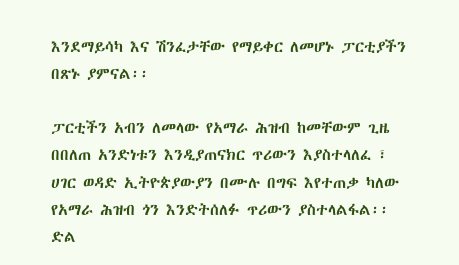እንደማይሳካ እና ሽንፈታቸው የማይቀር ለመሆኑ ፓርቲያችን በጽኑ ያምናል፡፡

ፓርቲችን አብን ለመላው የአማራ ሕዝብ ከመቸውም ጊዜ በበለጠ አንድነቱን እንዲያጠናክር ጥሪውን እያስተላለፈ ፣ ሀገር ወዳድ ኢትዮጵያውያን በሙሉ በግፍ እየተጠቃ ካለው የአማራ ሕዝብ ጎን እንድትሰለፉ ጥሪውን ያስተላልፋል፡፡ ድል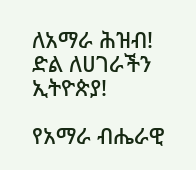ለአማራ ሕዝብ! ድል ለሀገራችን ኢትዮጵያ!

የአማራ ብሔራዊ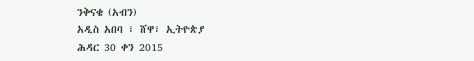ንቅናቄ (አብን)
አዲስ አበባ ፣ ሸዋ፣ ኢትዮጵያ
ሕዳር 30 ቀን 2015